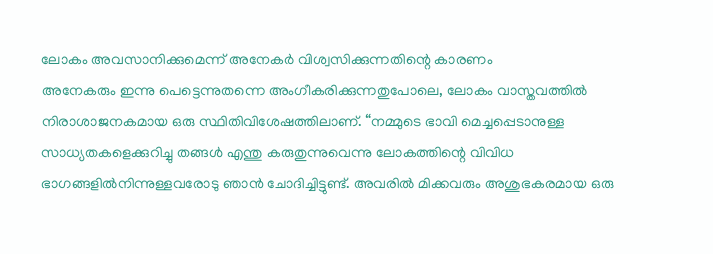ലോകം അവസാനിക്കുമെന്ന് അനേകർ വിശ്വസിക്കുന്നതിന്റെ കാരണം
അനേകരും ഇന്നു പെട്ടെന്നുതന്നെ അംഗീകരിക്കുന്നതുപോലെ, ലോകം വാസ്തവത്തിൽ നിരാശാജനകമായ ഒരു സ്ഥിതിവിശേഷത്തിലാണ്. “നമ്മുടെ ഭാവി മെച്ചപ്പെടാനുള്ള സാധ്യതകളെക്കുറിച്ചു തങ്ങൾ എന്തു കരുതുന്നുവെന്നു ലോകത്തിന്റെ വിവിധ ഭാഗങ്ങളിൽനിന്നുള്ളവരോടു ഞാൻ ചോദിച്ചിട്ടുണ്ട്. അവരിൽ മിക്കവരും അശുഭകരമായ ഒരു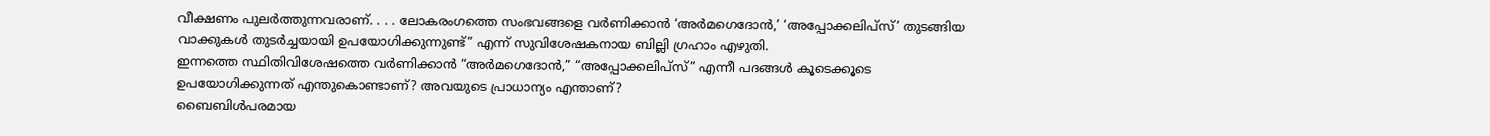വീക്ഷണം പുലർത്തുന്നവരാണ്. . . . ലോകരംഗത്തെ സംഭവങ്ങളെ വർണിക്കാൻ ‘അർമഗെദോൻ,’ ‘അപ്പോക്കലിപ്സ്’ തുടങ്ങിയ വാക്കുകൾ തുടർച്ചയായി ഉപയോഗിക്കുന്നുണ്ട്” എന്ന് സുവിശേഷകനായ ബില്ലി ഗ്രഹാം എഴുതി.
ഇന്നത്തെ സ്ഥിതിവിശേഷത്തെ വർണിക്കാൻ “അർമഗെദോൻ,” “അപ്പോക്കലിപ്സ്” എന്നീ പദങ്ങൾ കൂടെക്കൂടെ ഉപയോഗിക്കുന്നത് എന്തുകൊണ്ടാണ്? അവയുടെ പ്രാധാന്യം എന്താണ്?
ബൈബിൾപരമായ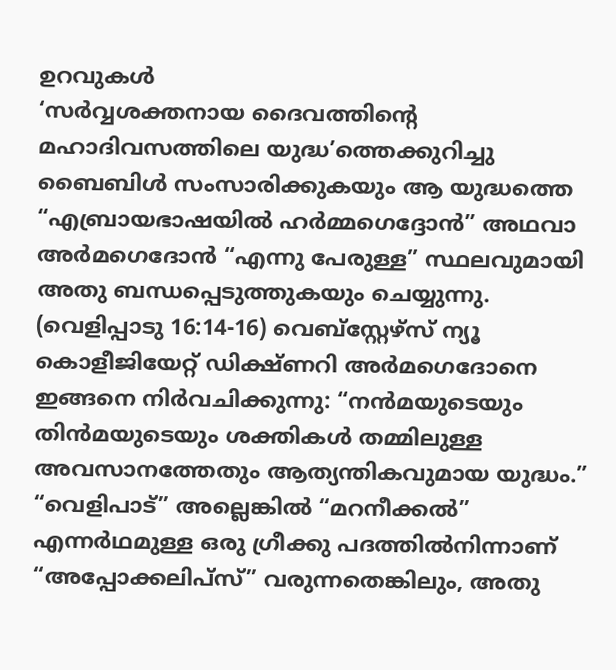ഉറവുകൾ
‘സർവ്വശക്തനായ ദൈവത്തിന്റെ മഹാദിവസത്തിലെ യുദ്ധ’ത്തെക്കുറിച്ചു ബൈബിൾ സംസാരിക്കുകയും ആ യുദ്ധത്തെ “എബ്രായഭാഷയിൽ ഹർമ്മഗെദ്ദോൻ” അഥവാ അർമഗെദോൻ “എന്നു പേരുള്ള” സ്ഥലവുമായി അതു ബന്ധപ്പെടുത്തുകയും ചെയ്യുന്നു. (വെളിപ്പാടു 16:14-16) വെബ്സ്റ്റേഴ്സ് ന്യൂ കൊളീജിയേറ്റ് ഡിക്ഷ്ണറി അർമഗെദോനെ ഇങ്ങനെ നിർവചിക്കുന്നു: “നൻമയുടെയും തിൻമയുടെയും ശക്തികൾ തമ്മിലുള്ള അവസാനത്തേതും ആത്യന്തികവുമായ യുദ്ധം.”
“വെളിപാട്” അല്ലെങ്കിൽ “മറനീക്കൽ” എന്നർഥമുള്ള ഒരു ഗ്രീക്കു പദത്തിൽനിന്നാണ് “അപ്പോക്കലിപ്സ്” വരുന്നതെങ്കിലും, അതു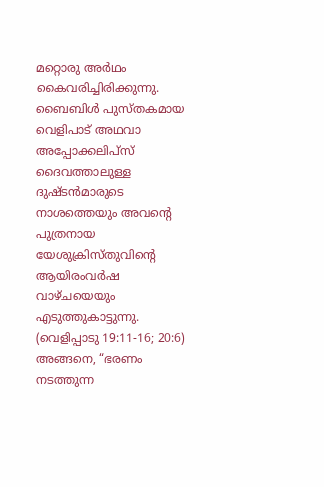മറ്റൊരു അർഥം കൈവരിച്ചിരിക്കുന്നു. ബൈബിൾ പുസ്തകമായ വെളിപാട് അഥവാ അപ്പോക്കലിപ്സ് ദൈവത്താലുള്ള ദുഷ്ടൻമാരുടെ നാശത്തെയും അവന്റെ പുത്രനായ യേശുക്രിസ്തുവിന്റെ ആയിരംവർഷ വാഴ്ചയെയും എടുത്തുകാട്ടുന്നു. (വെളിപ്പാടു 19:11-16; 20:6) അങ്ങനെ, “ഭരണം നടത്തുന്ന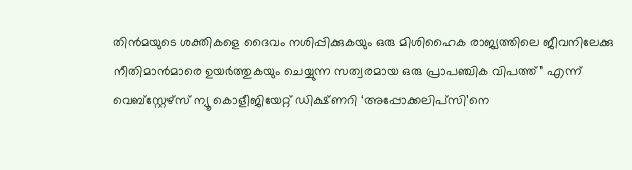തിൻമയുടെ ശക്തികളെ ദൈവം നശിപ്പിക്കുകയും ഒരു മിശിഹൈക രാജ്യത്തിലെ ജീവനിലേക്കു നീതിമാൻമാരെ ഉയർത്തുകയും ചെയ്യുന്ന സത്വരമായ ഒരു പ്രാപഞ്ചിക വിപത്ത്” എന്ന് വെബ്സ്റ്റേഴ്സ് ന്യൂ കൊളീജിയേറ്റ് ഡിക്ഷ്ണറി ‘അപ്പോക്കലിപ്സി’നെ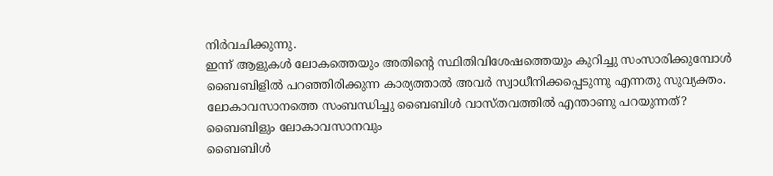നിർവചിക്കുന്നു.
ഇന്ന് ആളുകൾ ലോകത്തെയും അതിന്റെ സ്ഥിതിവിശേഷത്തെയും കുറിച്ചു സംസാരിക്കുമ്പോൾ ബൈബിളിൽ പറഞ്ഞിരിക്കുന്ന കാര്യത്താൽ അവർ സ്വാധീനിക്കപ്പെടുന്നു എന്നതു സുവ്യക്തം. ലോകാവസാനത്തെ സംബന്ധിച്ചു ബൈബിൾ വാസ്തവത്തിൽ എന്താണു പറയുന്നത്?
ബൈബിളും ലോകാവസാനവും
ബൈബിൾ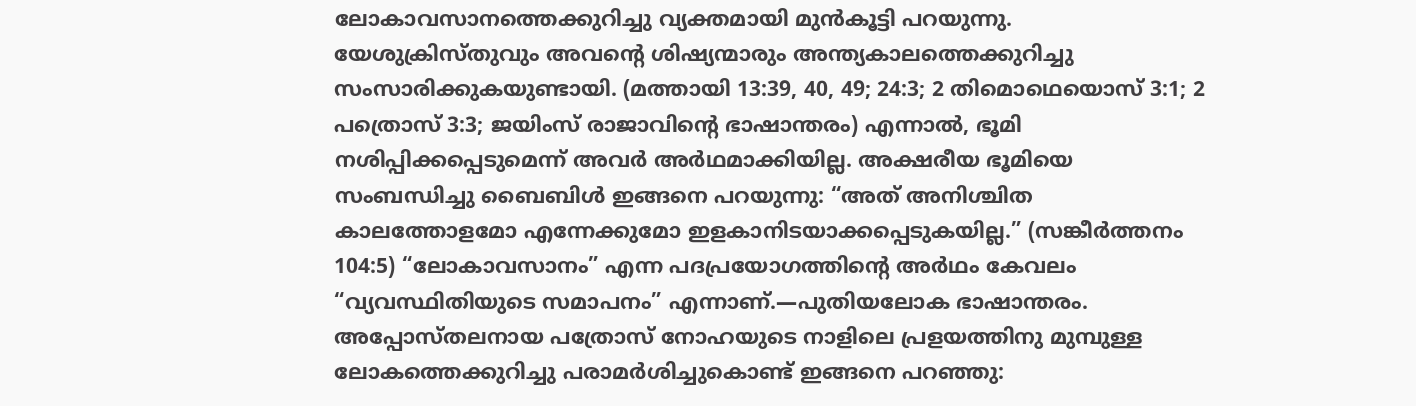ലോകാവസാനത്തെക്കുറിച്ചു വ്യക്തമായി മുൻകൂട്ടി പറയുന്നു. യേശുക്രിസ്തുവും അവന്റെ ശിഷ്യന്മാരും അന്ത്യകാലത്തെക്കുറിച്ചു സംസാരിക്കുകയുണ്ടായി. (മത്തായി 13:39, 40, 49; 24:3; 2 തിമൊഥെയൊസ് 3:1; 2 പത്രൊസ് 3:3; ജയിംസ് രാജാവിന്റെ ഭാഷാന്തരം) എന്നാൽ, ഭൂമി നശിപ്പിക്കപ്പെടുമെന്ന് അവർ അർഥമാക്കിയില്ല. അക്ഷരീയ ഭൂമിയെ സംബന്ധിച്ചു ബൈബിൾ ഇങ്ങനെ പറയുന്നു: “അത് അനിശ്ചിത കാലത്തോളമോ എന്നേക്കുമോ ഇളകാനിടയാക്കപ്പെടുകയില്ല.” (സങ്കീർത്തനം 104:5) “ലോകാവസാനം” എന്ന പദപ്രയോഗത്തിന്റെ അർഥം കേവലം “വ്യവസ്ഥിതിയുടെ സമാപനം” എന്നാണ്.—പുതിയലോക ഭാഷാന്തരം.
അപ്പോസ്തലനായ പത്രോസ് നോഹയുടെ നാളിലെ പ്രളയത്തിനു മുമ്പുള്ള ലോകത്തെക്കുറിച്ചു പരാമർശിച്ചുകൊണ്ട് ഇങ്ങനെ പറഞ്ഞു: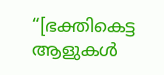“[ഭക്തികെട്ട ആളുകൾ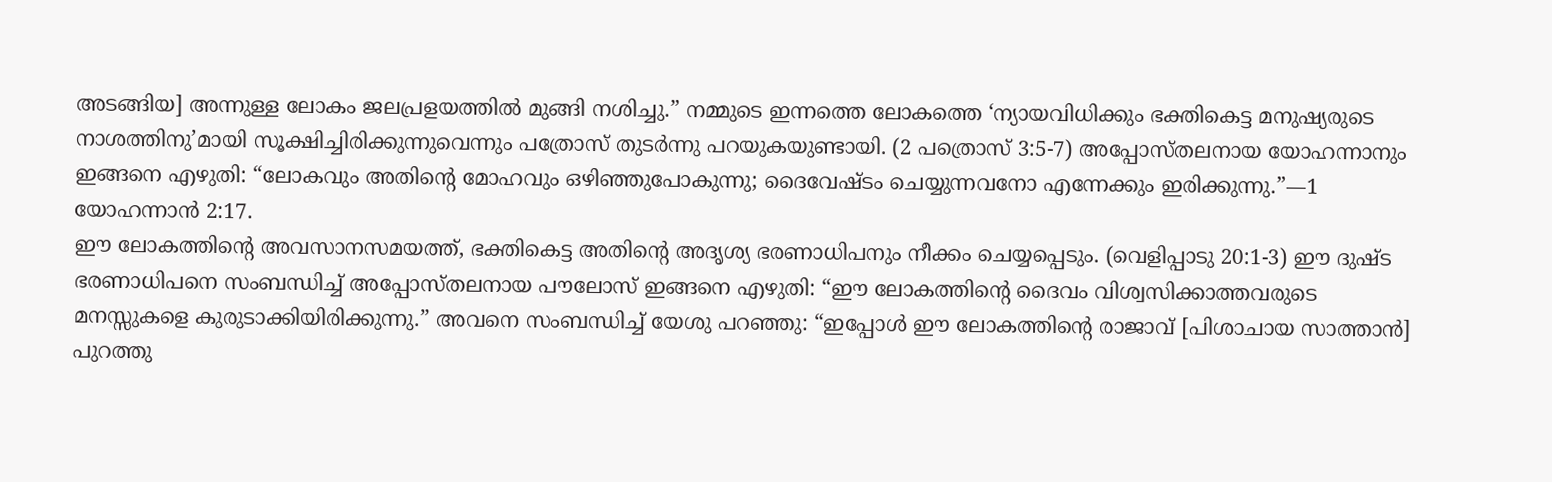അടങ്ങിയ] അന്നുള്ള ലോകം ജലപ്രളയത്തിൽ മുങ്ങി നശിച്ചു.” നമ്മുടെ ഇന്നത്തെ ലോകത്തെ ‘ന്യായവിധിക്കും ഭക്തികെട്ട മനുഷ്യരുടെ നാശത്തിനു’മായി സൂക്ഷിച്ചിരിക്കുന്നുവെന്നും പത്രോസ് തുടർന്നു പറയുകയുണ്ടായി. (2 പത്രൊസ് 3:5-7) അപ്പോസ്തലനായ യോഹന്നാനും ഇങ്ങനെ എഴുതി: “ലോകവും അതിന്റെ മോഹവും ഒഴിഞ്ഞുപോകുന്നു; ദൈവേഷ്ടം ചെയ്യുന്നവനോ എന്നേക്കും ഇരിക്കുന്നു.”—1 യോഹന്നാൻ 2:17.
ഈ ലോകത്തിന്റെ അവസാനസമയത്ത്, ഭക്തികെട്ട അതിന്റെ അദൃശ്യ ഭരണാധിപനും നീക്കം ചെയ്യപ്പെടും. (വെളിപ്പാടു 20:1-3) ഈ ദുഷ്ട ഭരണാധിപനെ സംബന്ധിച്ച് അപ്പോസ്തലനായ പൗലോസ് ഇങ്ങനെ എഴുതി: “ഈ ലോകത്തിന്റെ ദൈവം വിശ്വസിക്കാത്തവരുടെ മനസ്സുകളെ കുരുടാക്കിയിരിക്കുന്നു.” അവനെ സംബന്ധിച്ച് യേശു പറഞ്ഞു: “ഇപ്പോൾ ഈ ലോകത്തിന്റെ രാജാവ് [പിശാചായ സാത്താൻ] പുറത്തു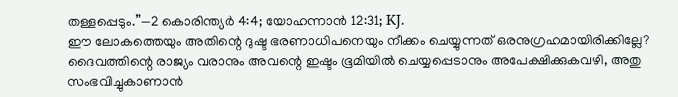തള്ളപ്പെടും.”—2 കൊരിന്ത്യർ 4:4; യോഹന്നാൻ 12:31; KJ.
ഈ ലോകത്തെയും അതിന്റെ ദുഷ്ട ഭരണാധിപനെയും നീക്കം ചെയ്യുന്നത് ഒരനുഗ്രഹമായിരിക്കില്ലേ? ദൈവത്തിന്റെ രാജ്യം വരാനും അവന്റെ ഇഷ്ടം ഭൂമിയിൽ ചെയ്യപ്പെടാനും അപേക്ഷിക്കുകവഴി, അതു സംഭവിച്ചുകാണാൻ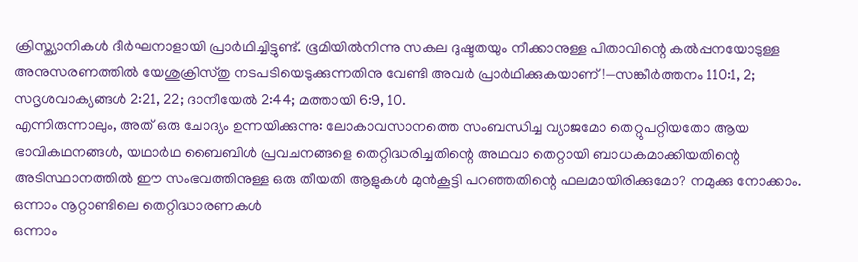ക്രിസ്ത്യാനികൾ ദീർഘനാളായി പ്രാർഥിച്ചിട്ടുണ്ട്. ഭൂമിയിൽനിന്നു സകല ദുഷ്ടതയും നീക്കാനുള്ള പിതാവിന്റെ കൽപ്പനയോടുള്ള അനുസരണത്തിൽ യേശുക്രിസ്തു നടപടിയെടുക്കുന്നതിനു വേണ്ടി അവർ പ്രാർഥിക്കുകയാണ്!—സങ്കീർത്തനം 110:1, 2; സദൃശവാക്യങ്ങൾ 2:21, 22; ദാനീയേൽ 2:44; മത്തായി 6:9, 10.
എന്നിരുന്നാലും, അത് ഒരു ചോദ്യം ഉന്നയിക്കുന്നു: ലോകാവസാനത്തെ സംബന്ധിച്ച വ്യാജമോ തെറ്റുപറ്റിയതോ ആയ ഭാവികഥനങ്ങൾ, യഥാർഥ ബൈബിൾ പ്രവചനങ്ങളെ തെറ്റിദ്ധരിച്ചതിന്റെ അഥവാ തെറ്റായി ബാധകമാക്കിയതിന്റെ അടിസ്ഥാനത്തിൽ ഈ സംഭവത്തിനുള്ള ഒരു തീയതി ആളുകൾ മുൻകൂട്ടി പറഞ്ഞതിന്റെ ഫലമായിരിക്കുമോ? നമുക്കു നോക്കാം.
ഒന്നാം നൂറ്റാണ്ടിലെ തെറ്റിദ്ധാരണകൾ
ഒന്നാം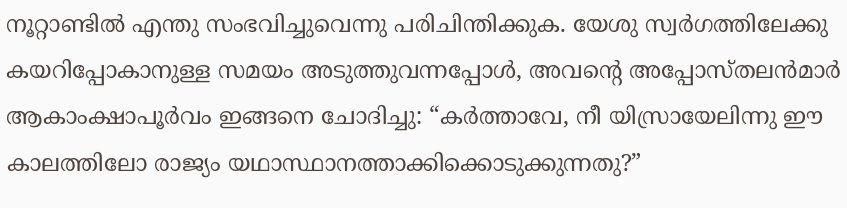നൂറ്റാണ്ടിൽ എന്തു സംഭവിച്ചുവെന്നു പരിചിന്തിക്കുക. യേശു സ്വർഗത്തിലേക്കു കയറിപ്പോകാനുള്ള സമയം അടുത്തുവന്നപ്പോൾ, അവന്റെ അപ്പോസ്തലൻമാർ ആകാംക്ഷാപൂർവം ഇങ്ങനെ ചോദിച്ചു: “കർത്താവേ, നീ യിസ്രായേലിന്നു ഈ കാലത്തിലോ രാജ്യം യഥാസ്ഥാനത്താക്കിക്കൊടുക്കുന്നതു?”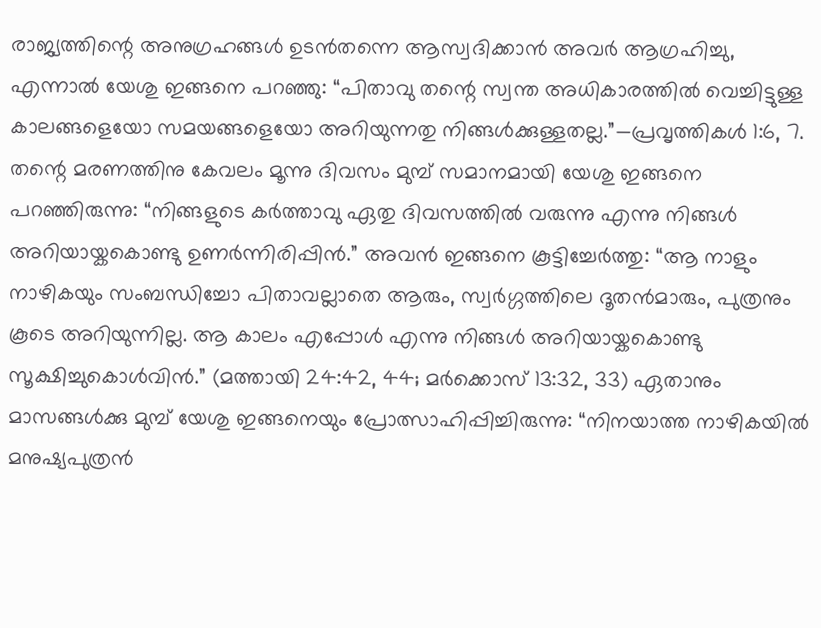രാജ്യത്തിന്റെ അനുഗ്രഹങ്ങൾ ഉടൻതന്നെ ആസ്വദിക്കാൻ അവർ ആഗ്രഹിച്ചു, എന്നാൽ യേശു ഇങ്ങനെ പറഞ്ഞു: “പിതാവു തന്റെ സ്വന്ത അധികാരത്തിൽ വെച്ചിട്ടുള്ള കാലങ്ങളെയോ സമയങ്ങളെയോ അറിയുന്നതു നിങ്ങൾക്കുള്ളതല്ല.”—പ്രവൃത്തികൾ 1:6, 7.
തന്റെ മരണത്തിനു കേവലം മൂന്നു ദിവസം മുമ്പ് സമാനമായി യേശു ഇങ്ങനെ പറഞ്ഞിരുന്നു: “നിങ്ങളുടെ കർത്താവു ഏതു ദിവസത്തിൽ വരുന്നു എന്നു നിങ്ങൾ അറിയായ്കകൊണ്ടു ഉണർന്നിരിപ്പിൻ.” അവൻ ഇങ്ങനെ കൂട്ടിച്ചേർത്തു: “ആ നാളും നാഴികയും സംബന്ധിച്ചോ പിതാവല്ലാതെ ആരും, സ്വർഗ്ഗത്തിലെ ദൂതൻമാരും, പുത്രനും കൂടെ അറിയുന്നില്ല. ആ കാലം എപ്പോൾ എന്നു നിങ്ങൾ അറിയായ്കകൊണ്ടു സൂക്ഷിച്ചുകൊൾവിൻ.” (മത്തായി 24:42, 44; മർക്കൊസ് 13:32, 33) ഏതാനും മാസങ്ങൾക്കു മുമ്പ് യേശു ഇങ്ങനെയും പ്രോത്സാഹിപ്പിച്ചിരുന്നു: “നിനയാത്ത നാഴികയിൽ മനുഷ്യപുത്രൻ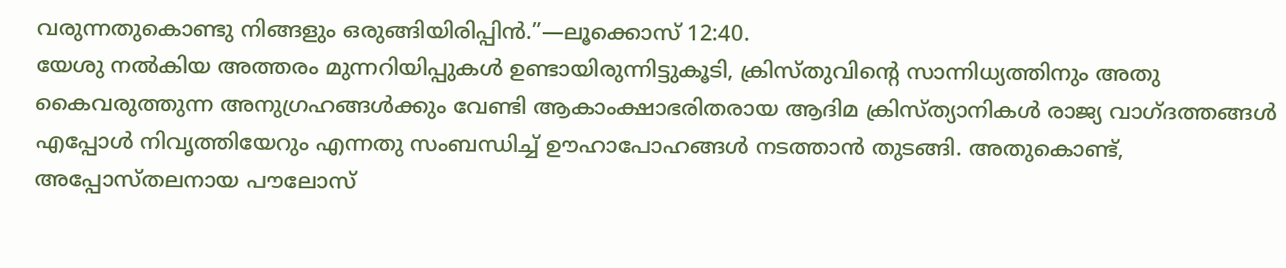വരുന്നതുകൊണ്ടു നിങ്ങളും ഒരുങ്ങിയിരിപ്പിൻ.”—ലൂക്കൊസ് 12:40.
യേശു നൽകിയ അത്തരം മുന്നറിയിപ്പുകൾ ഉണ്ടായിരുന്നിട്ടുകൂടി, ക്രിസ്തുവിന്റെ സാന്നിധ്യത്തിനും അതു കൈവരുത്തുന്ന അനുഗ്രഹങ്ങൾക്കും വേണ്ടി ആകാംക്ഷാഭരിതരായ ആദിമ ക്രിസ്ത്യാനികൾ രാജ്യ വാഗ്ദത്തങ്ങൾ എപ്പോൾ നിവൃത്തിയേറും എന്നതു സംബന്ധിച്ച് ഊഹാപോഹങ്ങൾ നടത്താൻ തുടങ്ങി. അതുകൊണ്ട്, അപ്പോസ്തലനായ പൗലോസ്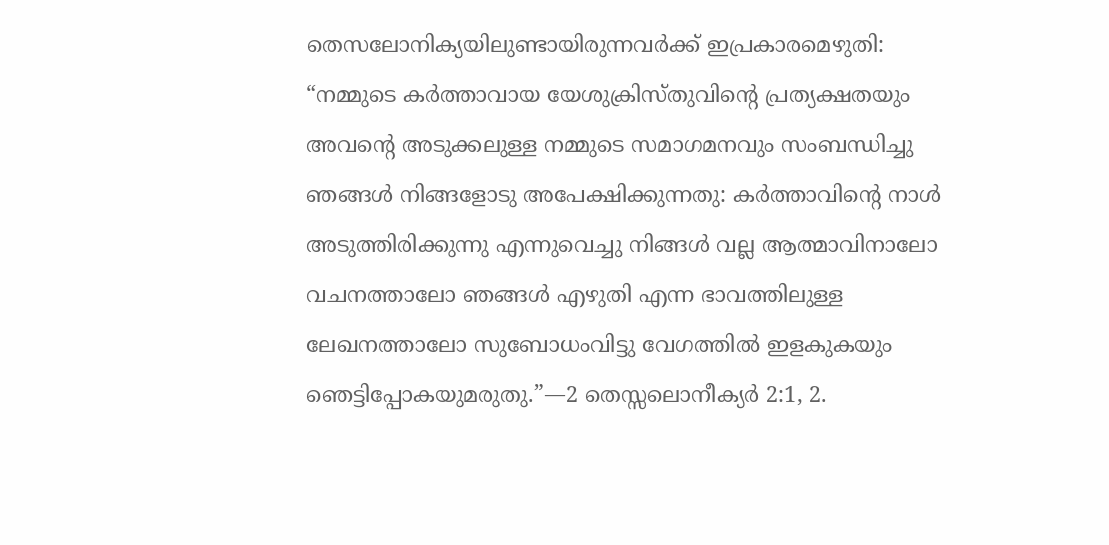തെസലോനിക്യയിലുണ്ടായിരുന്നവർക്ക് ഇപ്രകാരമെഴുതി: “നമ്മുടെ കർത്താവായ യേശുക്രിസ്തുവിന്റെ പ്രത്യക്ഷതയും അവന്റെ അടുക്കലുള്ള നമ്മുടെ സമാഗമനവും സംബന്ധിച്ചു ഞങ്ങൾ നിങ്ങളോടു അപേക്ഷിക്കുന്നതു: കർത്താവിന്റെ നാൾ അടുത്തിരിക്കുന്നു എന്നുവെച്ചു നിങ്ങൾ വല്ല ആത്മാവിനാലോ വചനത്താലോ ഞങ്ങൾ എഴുതി എന്ന ഭാവത്തിലുള്ള ലേഖനത്താലോ സുബോധംവിട്ടു വേഗത്തിൽ ഇളകുകയും ഞെട്ടിപ്പോകയുമരുതു.”—2 തെസ്സലൊനീക്യർ 2:1, 2.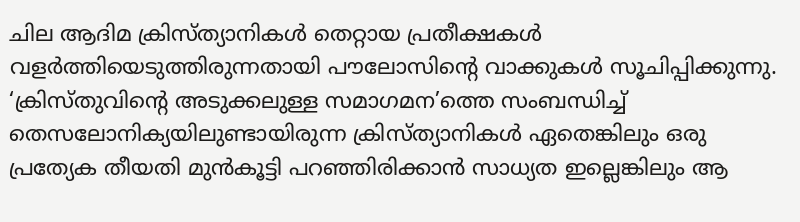ചില ആദിമ ക്രിസ്ത്യാനികൾ തെറ്റായ പ്രതീക്ഷകൾ വളർത്തിയെടുത്തിരുന്നതായി പൗലോസിന്റെ വാക്കുകൾ സൂചിപ്പിക്കുന്നു. ‘ക്രിസ്തുവിന്റെ അടുക്കലുള്ള സമാഗമന’ത്തെ സംബന്ധിച്ച് തെസലോനിക്യയിലുണ്ടായിരുന്ന ക്രിസ്ത്യാനികൾ ഏതെങ്കിലും ഒരു പ്രത്യേക തീയതി മുൻകൂട്ടി പറഞ്ഞിരിക്കാൻ സാധ്യത ഇല്ലെങ്കിലും ആ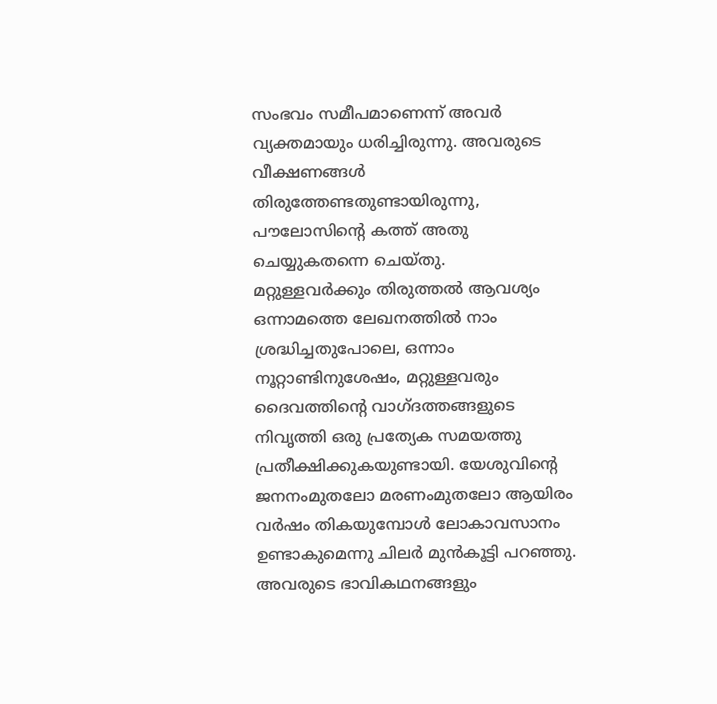സംഭവം സമീപമാണെന്ന് അവർ വ്യക്തമായും ധരിച്ചിരുന്നു. അവരുടെ വീക്ഷണങ്ങൾ തിരുത്തേണ്ടതുണ്ടായിരുന്നു, പൗലോസിന്റെ കത്ത് അതു ചെയ്യുകതന്നെ ചെയ്തു.
മറ്റുള്ളവർക്കും തിരുത്തൽ ആവശ്യം
ഒന്നാമത്തെ ലേഖനത്തിൽ നാം ശ്രദ്ധിച്ചതുപോലെ, ഒന്നാം നൂറ്റാണ്ടിനുശേഷം, മറ്റുള്ളവരും ദൈവത്തിന്റെ വാഗ്ദത്തങ്ങളുടെ നിവൃത്തി ഒരു പ്രത്യേക സമയത്തു പ്രതീക്ഷിക്കുകയുണ്ടായി. യേശുവിന്റെ ജനനംമുതലോ മരണംമുതലോ ആയിരം വർഷം തികയുമ്പോൾ ലോകാവസാനം ഉണ്ടാകുമെന്നു ചിലർ മുൻകൂട്ടി പറഞ്ഞു. അവരുടെ ഭാവികഥനങ്ങളും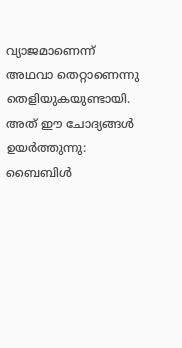വ്യാജമാണെന്ന് അഥവാ തെറ്റാണെന്നു തെളിയുകയുണ്ടായി.
അത് ഈ ചോദ്യങ്ങൾ ഉയർത്തുന്നു: ബൈബിൾ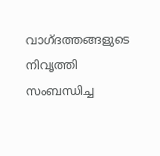വാഗ്ദത്തങ്ങളുടെ നിവൃത്തി സംബന്ധിച്ച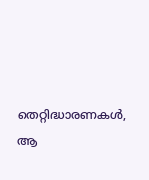തെറ്റിദ്ധാരണകൾ, ആ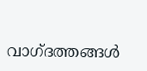വാഗ്ദത്തങ്ങൾ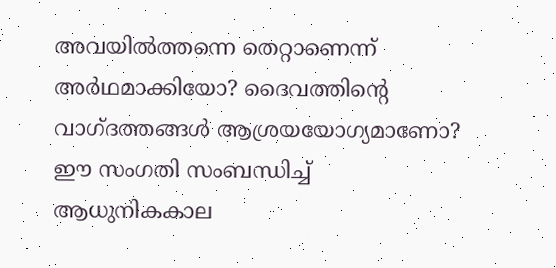അവയിൽത്തന്നെ തെറ്റാണെന്ന് അർഥമാക്കിയോ? ദൈവത്തിന്റെ വാഗ്ദത്തങ്ങൾ ആശ്രയയോഗ്യമാണോ? ഈ സംഗതി സംബന്ധിച്ച് ആധുനികകാല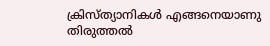ക്രിസ്ത്യാനികൾ എങ്ങനെയാണു തിരുത്തൽ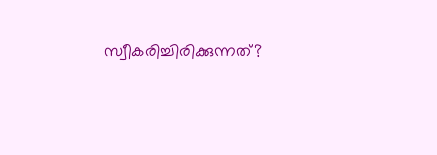സ്വീകരിച്ചിരിക്കുന്നത്?